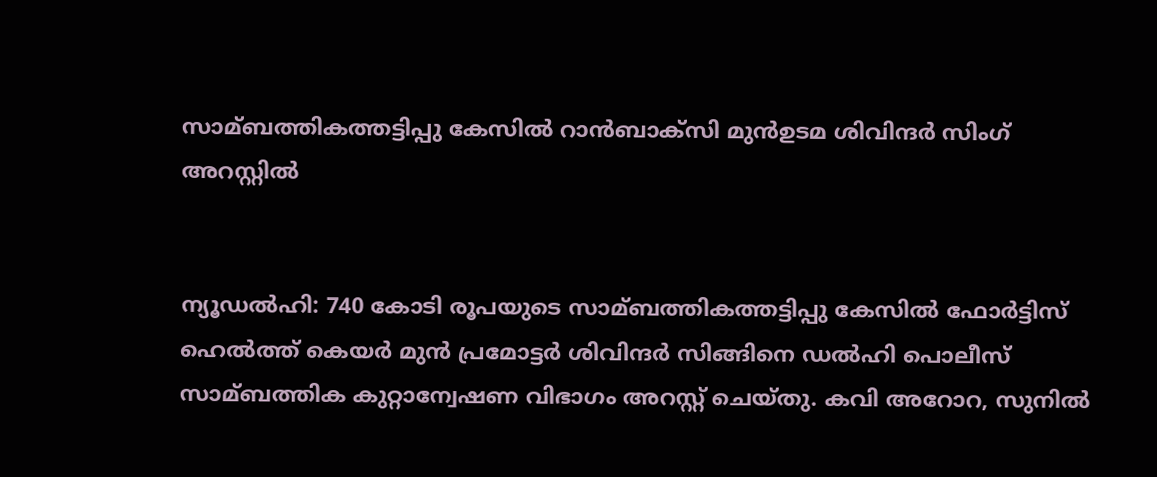സാമ്ബത്തികത്തട്ടിപ്പു കേസില്‍ റാന്‍ബാക്സി മുന്‍ഉടമ ശിവിന്ദര്‍ സിംഗ് അറസ്റ്റില്‍


ന്യൂഡല്‍ഹി: 740 കോടി രൂപയുടെ സാമ്ബത്തികത്തട്ടിപ്പു കേസില്‍ ഫോര്‍ട്ടിസ് ഹെല്‍ത്ത് കെയര്‍ മുന്‍ പ്രമോട്ടര്‍ ശിവിന്ദര്‍ സിങ്ങിനെ ഡല്‍ഹി പൊലീസ് സാമ്ബത്തിക കുറ്റാന്വേഷണ വിഭാഗം അറസ്റ്റ് ചെയ്തു. കവി അറോറ, സുനില്‍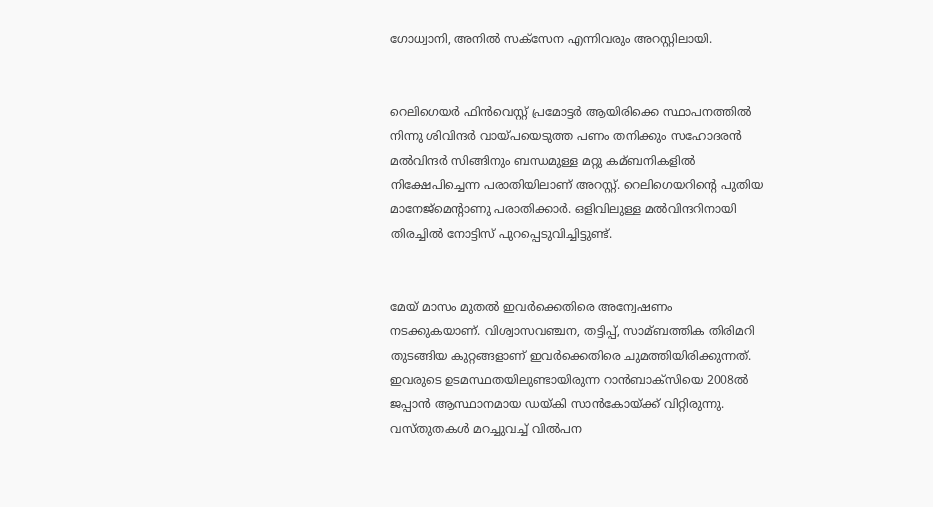ഗോധ്വാനി, അനില്‍ സക്സേന എന്നിവരും അറസ്റ്റിലായി.


റെലിഗെയര്‍ ഫിന്‍വെസ്റ്റ് പ്രമോട്ടര്‍ ആയിരിക്കെ സ്ഥാപനത്തില്‍ നിന്നു ശിവിന്ദര്‍ വായ്പയെടുത്ത പണം തനിക്കും സഹോദരന്‍ മല്‍വിന്ദര്‍ സിങ്ങിനും ബന്ധമുള്ള മറ്റു കമ്ബനികളില്‍ നിക്ഷേപിച്ചെന്ന പരാതിയിലാണ് അറസ്റ്റ്. റെലിഗെയറിന്റെ പുതിയ മാനേജ്മെന്റാണു പരാതിക്കാര്‍. ഒളിവിലുള്ള മല്‍വിന്ദറിനായി തിരച്ചില്‍ നോട്ടിസ് പുറപ്പെടുവിച്ചിട്ടുണ്ട്.


മേയ് മാസം മുതല്‍ ഇവര്‍ക്കെതിരെ അന്വേഷണം നടക്കുകയാണ്. വിശ്വാസവഞ്ചന, തട്ടിപ്പ്, സാമ്ബത്തിക തിരിമറി തുടങ്ങിയ കുറ്റങ്ങളാണ് ഇവര്‍ക്കെതിരെ ചുമത്തിയിരിക്കുന്നത്. ഇവരുടെ ഉടമസ്ഥതയിലുണ്ടായിരുന്ന റാന്‍ബാക്സിയെ 2008ല്‍ ജപ്പാന്‍ ആസ്ഥാനമായ ഡയ്കി സാന്‍കോയ്ക്ക് വിറ്റിരുന്നു. വസ്തുതകള്‍ മറച്ചുവച്ച്‌ വില്‍പന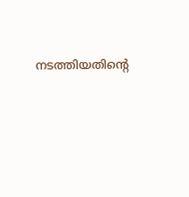നടത്തിയതിന്റെ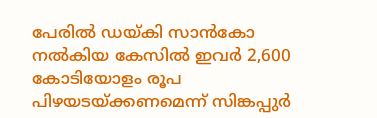പേരില്‍ ഡയ്കി സാന്‍കോ നല്‍കിയ കേസില്‍ ഇവര്‍ 2,600 കോടിയോളം രൂപ പിഴയടയ്ക്കണമെന്ന് സിങ്കപ്പുര്‍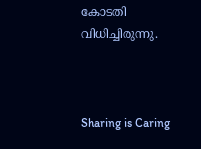കോടതി വിധിച്ചിരുന്നു.



Sharing is Caring